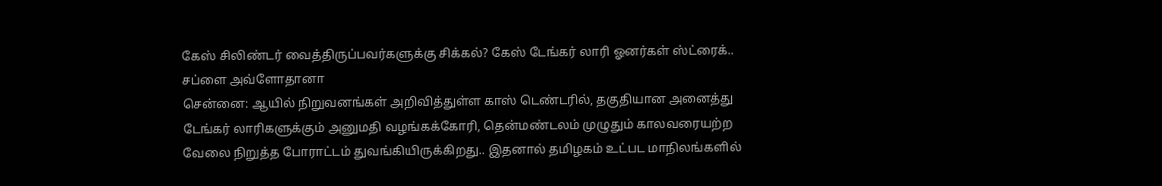கேஸ் சிலிண்டர் வைத்திருப்பவர்களுக்கு சிக்கல்? கேஸ் டேங்கர் லாரி ஓனர்கள் ஸ்ட்ரைக்.. சப்ளை அவ்ளோதானா
சென்னை: ஆயில் நிறுவனங்கள் அறிவித்துள்ள காஸ் டெண்டரில், தகுதியான அனைத்து டேங்கர் லாரிகளுக்கும் அனுமதி வழங்கக்கோரி, தென்மண்டலம் முழுதும் காலவரையற்ற வேலை நிறுத்த போராட்டம் துவங்கியிருக்கிறது.. இதனால் தமிழகம் உட்பட மாநிலங்களில்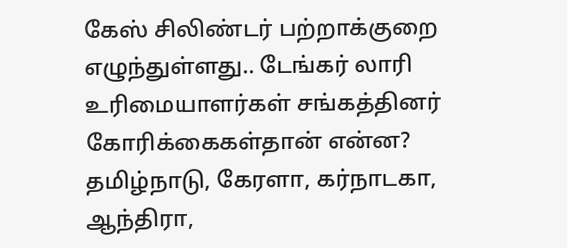கேஸ் சிலிண்டர் பற்றாக்குறை எழுந்துள்ளது.. டேங்கர் லாரி உரிமையாளர்கள் சங்கத்தினர் கோரிக்கைகள்தான் என்ன?
தமிழ்நாடு, கேரளா, கர்நாடகா, ஆந்திரா,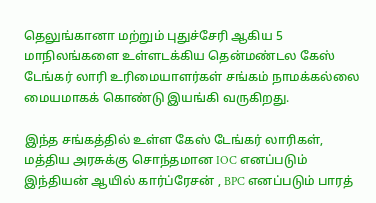தெலுங்கானா மற்றும் புதுச்சேரி ஆகிய 5 மாநிலங்களை உள்ளடக்கிய தென்மண்டல கேஸ் டேங்கர் லாரி உரிமையாளர்கள் சங்கம் நாமக்கல்லை மையமாகக் கொண்டு இயங்கி வருகிறது.

இந்த சங்கத்தில் உள்ள கேஸ் டேங்கர் லாரிகள், மத்திய அரசுக்கு சொந்தமான IOC எனப்படும் இந்தியன் ஆயில் கார்ப்ரேசன் , BPC எனப்படும் பாரத்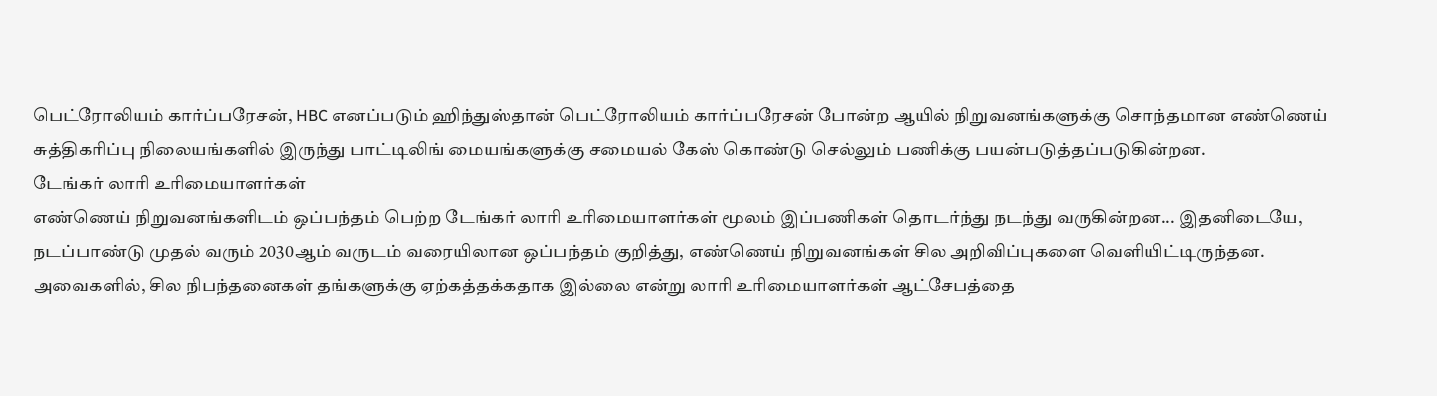பெட்ரோலியம் கார்ப்பரேசன், HBC எனப்படும் ஹிந்துஸ்தான் பெட்ரோலியம் கார்ப்பரேசன் போன்ற ஆயில் நிறுவனங்களுக்கு சொந்தமான எண்ணெய் சுத்திகரிப்பு நிலையங்களில் இருந்து பாட்டிலிங் மையங்களுக்கு சமையல் கேஸ் கொண்டு செல்லும் பணிக்கு பயன்படுத்தப்படுகின்றன.
டேங்கர் லாரி உரிமையாளர்கள்
எண்ணெய் நிறுவனங்களிடம் ஒப்பந்தம் பெற்ற டேங்கர் லாரி உரிமையாளர்கள் மூலம் இப்பணிகள் தொடர்ந்து நடந்து வருகின்றன... இதனிடையே, நடப்பாண்டு முதல் வரும் 2030ஆம் வருடம் வரையிலான ஒப்பந்தம் குறித்து, எண்ணெய் நிறுவனங்கள் சில அறிவிப்புகளை வெளியிட்டிருந்தன.
அவைகளில், சில நிபந்தனைகள் தங்களுக்கு ஏற்கத்தக்கதாக இல்லை என்று லாரி உரிமையாளர்கள் ஆட்சேபத்தை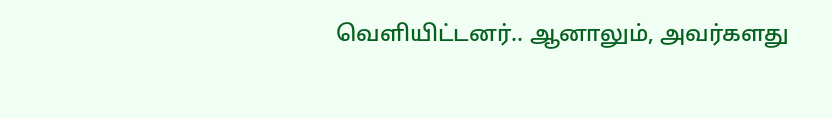வெளியிட்டனர்.. ஆனாலும், அவர்களது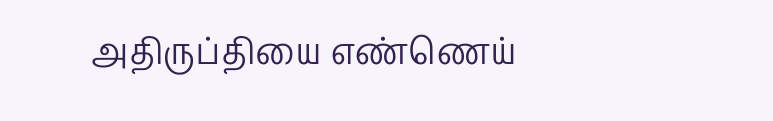அதிருப்தியை எண்ணெய்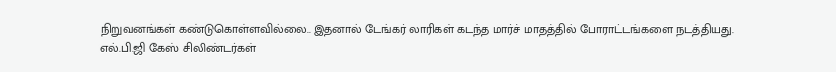நிறுவனங்கள் கண்டுகொள்ளவில்லை.. இதனால் டேங்கர் லாரிகள் கடந்த மார்ச் மாதத்தில் போராட்டங்களை நடத்தியது.
எல்.பி.ஜி கேஸ் சிலிண்டர்கள்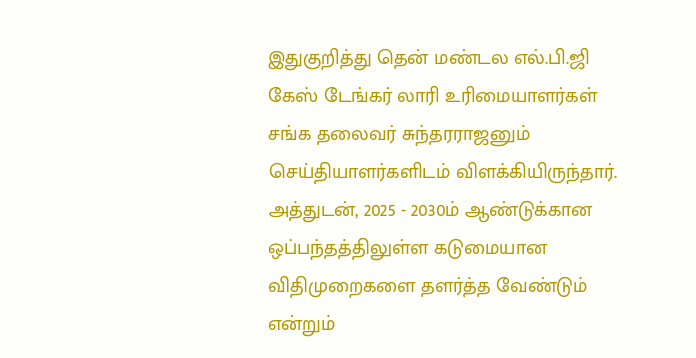இதுகுறித்து தென் மண்டல எல்.பி.ஜி கேஸ் டேங்கர் லாரி உரிமையாளர்கள் சங்க தலைவர் சுந்தரராஜனும் செய்தியாளர்களிடம் விளக்கியிருந்தார். அத்துடன், 2025 - 2030ம் ஆண்டுக்கான ஒப்பந்தத்திலுள்ள கடுமையான விதிமுறைகளை தளர்த்த வேண்டும் என்றும்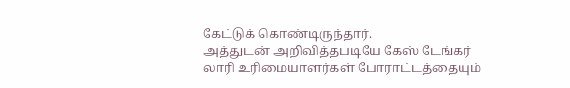கேட்டுக் கொண்டிருந்தார்.
அத்துடன் அறிவித்தபடியே கேஸ் டேங்கர் லாரி உரிமையாளர்கள் போராட்டத்தையும்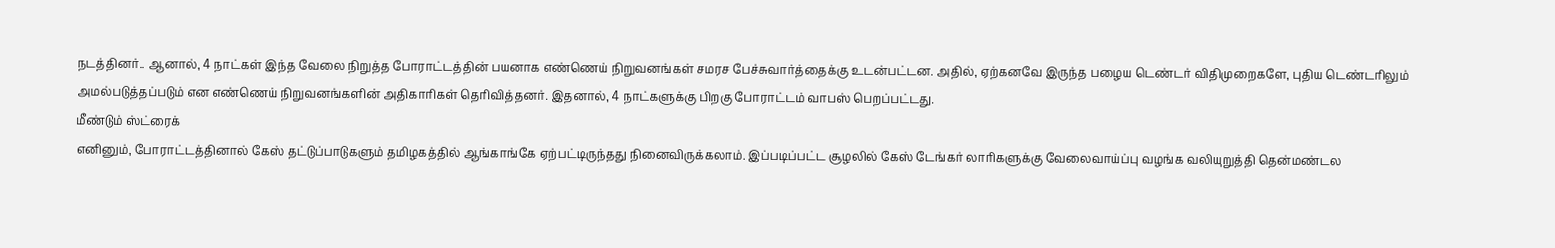நடத்தினர்.. ஆனால், 4 நாட்கள் இந்த வேலை நிறுத்த போராட்டத்தின் பயனாக எண்ணெய் நிறுவனங்கள் சமரச பேச்சுவார்த்தைக்கு உடன்பட்டன. அதில், ஏற்கனவே இருந்த பழைய டெண்டர் விதிமுறைகளே, புதிய டெண்டரிலும் அமல்படுத்தப்படும் என எண்ணெய் நிறுவனங்களின் அதிகாரிகள் தெரிவித்தனர். இதனால், 4 நாட்களுக்கு பிறகு போராட்டம் வாபஸ் பெறப்பட்டது.
மீண்டும் ஸ்ட்ரைக்
எனினும், போராட்டத்தினால் கேஸ் தட்டுப்பாடுகளும் தமிழகத்தில் ஆங்காங்கே ஏற்பட்டிருந்தது நினைவிருக்கலாம். இப்படிப்பட்ட சூழலில் கேஸ் டேங்கர் லாரிகளுக்கு வேலைவாய்ப்பு வழங்க வலியுறுத்தி தென்மண்டல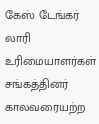கேஸ் டேங்கர் லாரி உரிமையாளர்கள் சங்கத்தினர் காலவரையற்ற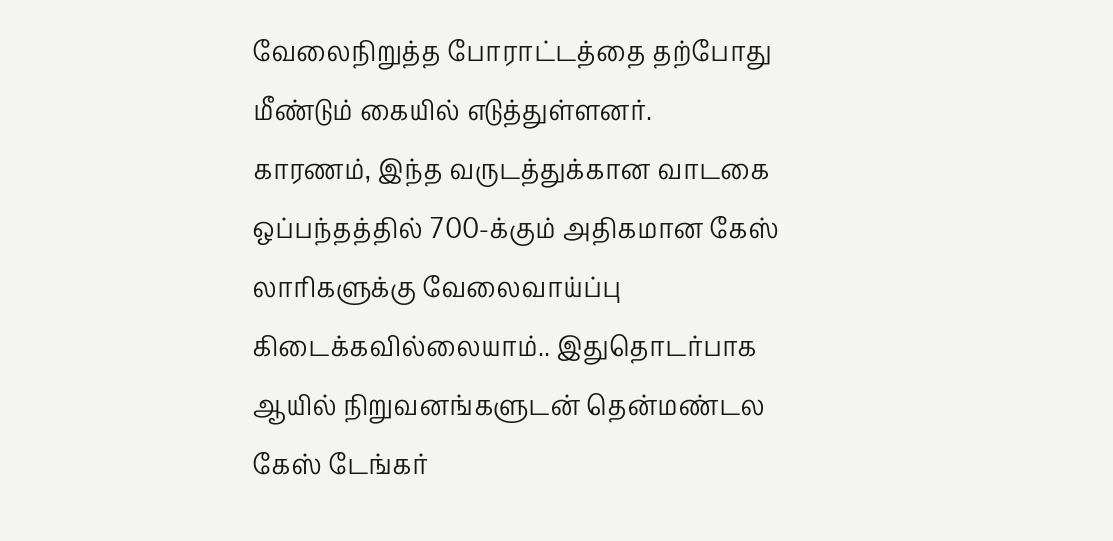வேலைநிறுத்த போராட்டத்தை தற்போது மீண்டும் கையில் எடுத்துள்ளனர்.
காரணம், இந்த வருடத்துக்கான வாடகை ஒப்பந்தத்தில் 700-க்கும் அதிகமான கேஸ் லாரிகளுக்கு வேலைவாய்ப்பு கிடைக்கவில்லையாம்.. இதுதொடர்பாக ஆயில் நிறுவனங்களுடன் தென்மண்டல கேஸ் டேங்கர்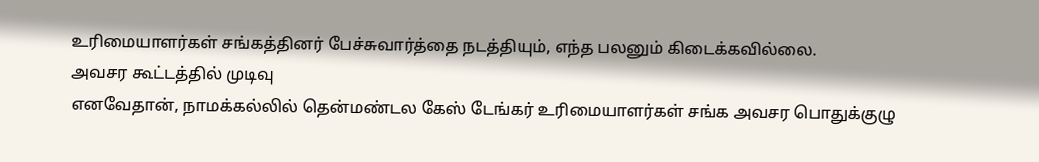உரிமையாளர்கள் சங்கத்தினர் பேச்சுவார்த்தை நடத்தியும், எந்த பலனும் கிடைக்கவில்லை.
அவசர கூட்டத்தில் முடிவு
எனவேதான், நாமக்கல்லில் தென்மண்டல கேஸ் டேங்கர் உரிமையாளர்கள் சங்க அவசர பொதுக்குழு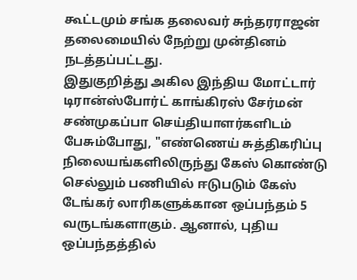கூட்டமும் சங்க தலைவர் சுந்தரராஜன் தலைமையில் நேற்று முன்தினம் நடத்தப்பட்டது.
இதுகுறித்து அகில இந்திய மோட்டார் டிரான்ஸ்போர்ட் காங்கிரஸ் சேர்மன் சண்முகப்பா செய்தியாளர்களிடம் பேசும்போது, "எண்ணெய் சுத்திகரிப்பு நிலையங்களிலிருந்து கேஸ் கொண்டு செல்லும் பணியில் ஈடுபடும் கேஸ் டேங்கர் லாரிகளுக்கான ஒப்பந்தம் 5 வருடங்களாகும். ஆனால், புதிய ஒப்பந்தத்தில்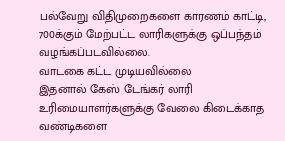பல்வேறு விதிமுறைகளை காரணம் காட்டி, 700க்கும் மேற்பட்ட லாரிகளுக்கு ஒப்பந்தம் வழங்கப்படவில்லை.
வாடகை கட்ட முடியவில்லை
இதனால் கேஸ் டேங்கர் லாரி உரிமையாளர்களுக்கு வேலை கிடைக்காத வண்டிகளை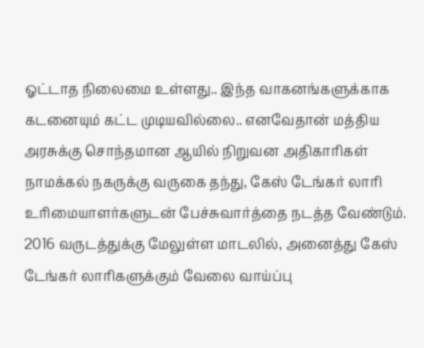ஓட்டாத நிலைமை உள்ளது.. இந்த வாகனங்களுக்காக கடனையும் கட்ட முடியவில்லை.. எனவேதான் மத்திய அரசுக்கு சொந்தமான ஆயில் நிறுவன அதிகாரிகள் நாமக்கல் நகருக்கு வருகை தந்து, கேஸ் டேங்கர் லாரி உரிமையாளர்களுடன் பேச்சுவார்த்தை நடத்த வேண்டும். 2016 வருடத்துக்கு மேலுள்ள மாடலில், அனைத்து கேஸ் டேங்கர் லாரிகளுக்கும் வேலை வாய்ப்பு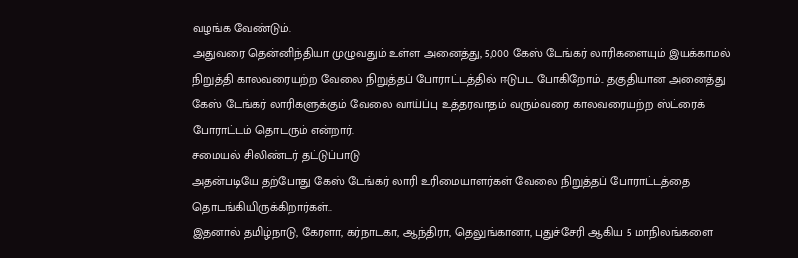வழங்க வேண்டும்.
அதுவரை தென்னிந்தியா முழுவதும் உள்ள அனைத்து, 5,000 கேஸ் டேங்கர் லாரிகளையும் இயக்காமல் நிறுத்தி காலவரையற்ற வேலை நிறுத்தப் போராட்டத்தில் ஈடுபட போகிறோம்.. தகுதியான அனைத்து கேஸ் டேங்கர் லாரிகளுக்கும் வேலை வாய்ப்பு உத்தரவாதம் வரும்வரை காலவரையற்ற ஸ்ட்ரைக் போராட்டம் தொடரும் என்றார்.
சமையல் சிலிண்டர் தட்டுப்பாடு
அதன்படியே தற்போது கேஸ் டேங்கர் லாரி உரிமையாளர்கள் வேலை நிறுத்தப் போராட்டத்தை தொடங்கியிருக்கிறார்கள்..
இதனால் தமிழ்நாடு, கேரளா, கர்நாடகா, ஆந்திரா, தெலுங்கானா, புதுச்சேரி ஆகிய 5 மாநிலங்களை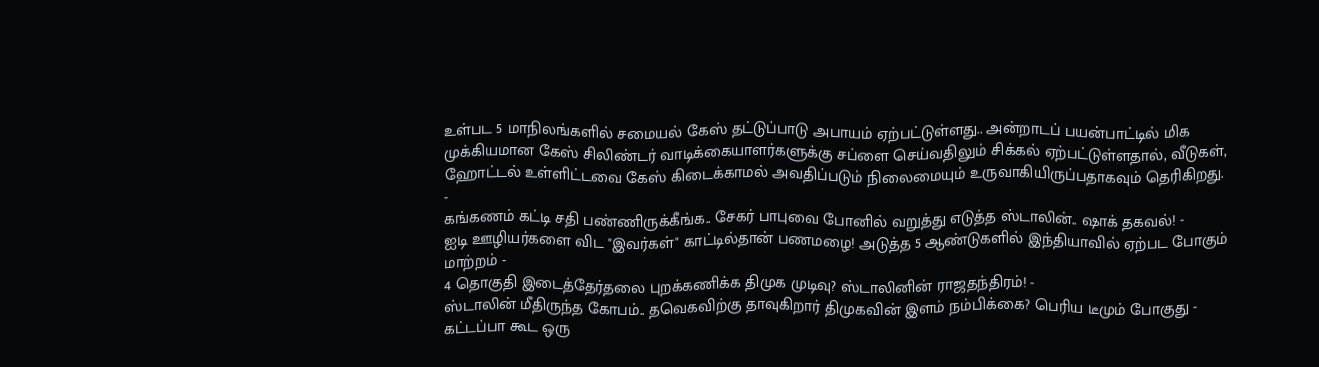உள்பட 5 மாநிலங்களில் சமையல் கேஸ் தட்டுப்பாடு அபாயம் ஏற்பட்டுள்ளது.. அன்றாடப் பயன்பாட்டில் மிக முக்கியமான கேஸ் சிலிண்டர் வாடிக்கையாளர்களுக்கு சப்ளை செய்வதிலும் சிக்கல் ஏற்பட்டுள்ளதால், வீடுகள், ஹோட்டல் உள்ளிட்டவை கேஸ் கிடைக்காமல் அவதிப்படும் நிலைமையும் உருவாகியிருப்பதாகவும் தெரிகிறது.
-
கங்கணம் கட்டி சதி பண்ணிருக்கீங்க.. சேகர் பாபுவை போனில் வறுத்து எடுத்த ஸ்டாலின்.. ஷாக் தகவல்! -
ஐடி ஊழியர்களை விட "இவர்கள்" காட்டில்தான் பணமழை! அடுத்த 5 ஆண்டுகளில் இந்தியாவில் ஏற்பட போகும் மாற்றம் -
4 தொகுதி இடைத்தேர்தலை புறக்கணிக்க திமுக முடிவு? ஸ்டாலினின் ராஜதந்திரம்! -
ஸ்டாலின் மீதிருந்த கோபம்.. தவெகவிற்கு தாவுகிறார் திமுகவின் இளம் நம்பிக்கை? பெரிய டீமும் போகுது -
கட்டப்பா கூட ஒரு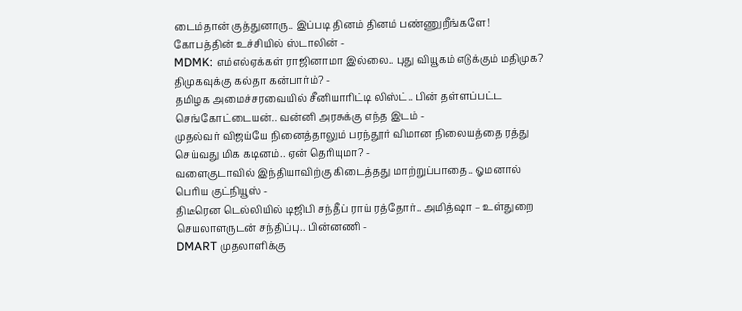டைம்தான் குத்துனாரு.. இப்படி தினம் தினம் பண்ணுறீங்களே! கோபத்தின் உச்சியில் ஸ்டாலின் -
MDMK: எம்எல்ஏக்கள் ராஜினாமா இல்லை.. புது வியூகம் எடுக்கும் மதிமுக? திமுகவுக்கு கல்தா கன்பார்ம்? -
தமிழக அமைச்சரவையில் சீனியாரிட்டி லிஸ்ட்.. பின் தள்ளப்பட்ட செங்கோட்டையன்.. வன்னி அரசுக்கு எந்த இடம் -
முதல்வர் விஜய்யே நினைத்தாலும் பரந்தூர் விமான நிலையத்தை ரத்து செய்வது மிக கடினம்.. ஏன் தெரியுமா? -
வளைகுடாவில் இந்தியாவிற்கு கிடைத்தது மாற்றுப்பாதை.. ஓமனால் பெரிய குட்நியூஸ் -
திடீரென டெல்லியில் டிஜிபி சந்தீப் ராய் ரத்தோர்.. அமித்ஷா – உள்துறை செயலாளருடன் சந்திப்பு.. பின்னணி -
DMART முதலாளிக்கு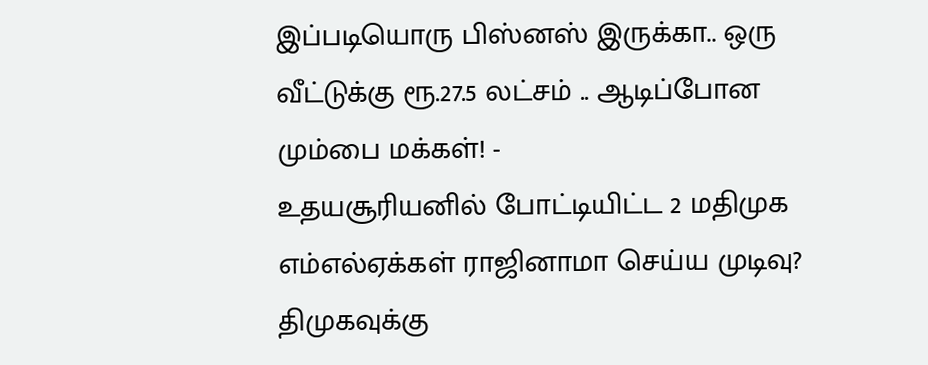இப்படியொரு பிஸ்னஸ் இருக்கா.. ஒரு வீட்டுக்கு ரூ.27.5 லட்சம் .. ஆடிப்போன மும்பை மக்கள்! -
உதயசூரியனில் போட்டியிட்ட 2 மதிமுக எம்எல்ஏக்கள் ராஜினாமா செய்ய முடிவு? திமுகவுக்கு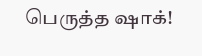பெருத்த ஷாக்!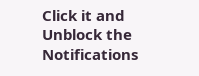Click it and Unblock the Notifications